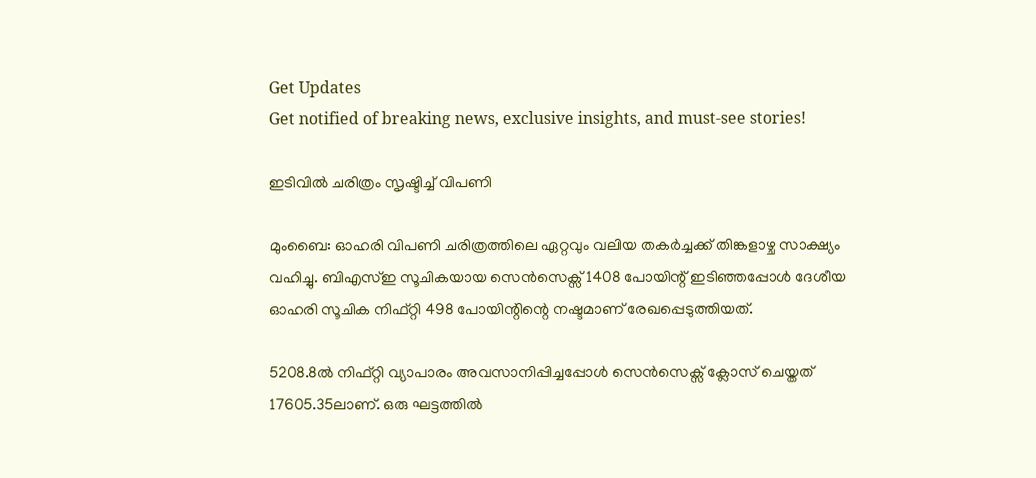Get Updates
Get notified of breaking news, exclusive insights, and must-see stories!

ഇടിവില്‍ ചരിത്രം സൃഷ്ടിച്ച് വിപണി

മുംബൈ: ഓഹരി വിപണി ചരിത്രത്തിലെ ഏറ്റവും വലിയ തകര്‍ച്ചക്ക് തിങ്കളാഴ്ച സാക്ഷ്യം വഹിച്ചു. ബിഎസ്ഇ സൂചികയായ സെന്‍സെക്സ് 1408 പോയിന്റ് ഇടിഞ്ഞപ്പോള്‍ ദേശീയ ഓഹരി സൂചിക നിഫ്റ്റി 498 പോയിന്റിന്റെ നഷ്ടമാണ് രേഖപ്പെടുത്തിയത്.

5208.8ല്‍ നിഫ്റ്റി വ്യാപാരം അവസാനിപ്പിച്ചപ്പോള്‍ സെന്‍സെക്സ് ക്ലോസ് ചെയ്തത് 17605.35ലാണ്. ഒരു ഘട്ടത്തില്‍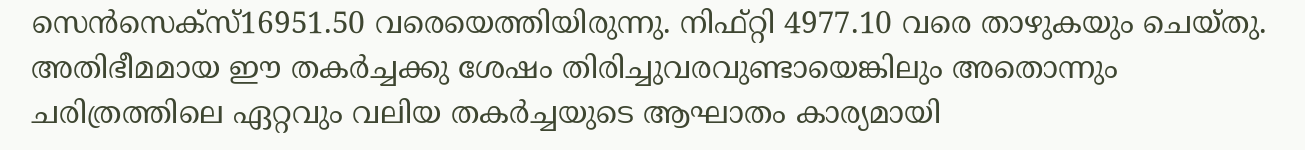സെന്‍സെക്സ്16951.50 വരെയെത്തിയിരുന്നു. നിഫ്റ്റി 4977.10 വരെ താഴുകയും ചെയ്തു. അതിഭീമമായ ഈ തകര്‍ച്ചക്കു ശേഷം തിരിച്ചുവരവുണ്ടായെങ്കിലും അതൊന്നും ചരിത്രത്തിലെ ഏറ്റവും വലിയ തകര്‍ച്ചയുടെ ആഘാതം കാര്യമായി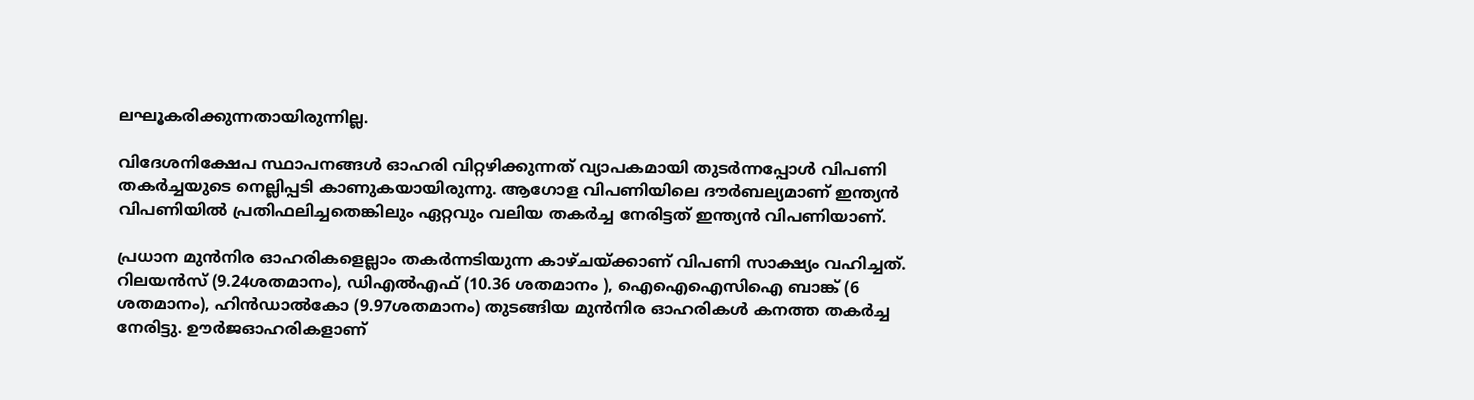ലഘൂകരിക്കുന്നതായിരുന്നില്ല.

വിദേശനിക്ഷേപ സ്ഥാപനങ്ങള്‍ ഓഹരി വിറ്റഴിക്കുന്നത് വ്യാപകമായി തുടര്‍ന്നപ്പോള്‍ വിപണി തകര്‍ച്ചയുടെ നെല്ലിപ്പടി കാണുകയായിരുന്നു. ആഗോള വിപണിയിലെ ദൗര്‍ബല്യമാണ് ഇന്ത്യന്‍ വിപണിയില്‍ പ്രതിഫലിച്ചതെങ്കിലും ഏറ്റവും വലിയ തകര്‍ച്ച നേരിട്ടത് ഇന്ത്യന്‍ വിപണിയാണ്.

പ്രധാന മുന്‍‍നിര ഓഹരികളെല്ലാം തകര്‍ന്നടിയുന്ന കാഴ്ചയ്ക്കാണ് വിപണി സാക്ഷ്യം വഹിച്ചത്. റിലയന്‍സ് (9.24ശതമാനം), ഡിഎല്‍എഫ് (10.36 ശതമാനം ), ഐഐഐസിഐ ബാങ്ക് (6 ശതമാനം), ഹിന്‍ഡാല്‍കോ (9.97ശതമാനം) തുടങ്ങിയ മുന്‍നിര ഓഹരികള്‍ കനത്ത തകര്‍ച്ച നേരിട്ടു. ഊര്‍ജഓഹരികളാണ്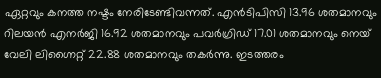ഏറ്റവും കനത്ത നഷ്ടം നേരിടേണ്ടിവന്നത്. എന്‍ടിപിസി 13.96 ശതമാനവും റിലയന്‍ എനര്‍ജി 16.92 ശതമാനവും പവര്‍ഗ്രിഡ് 17.01 ശതമാനവും നെയ് വേലി ലിഗ്നൈറ്റ് 22.88 ശതമാനവും തകര്‍ന്നു. ഇടത്തരം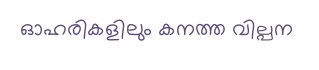ഓഹരികളിലും കനത്ത വില്പന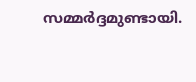സമ്മര്‍ദ്ദമുണ്ടായി.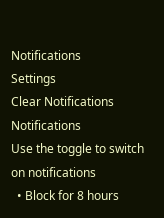Notifications
Settings
Clear Notifications
Notifications
Use the toggle to switch on notifications
  • Block for 8 hours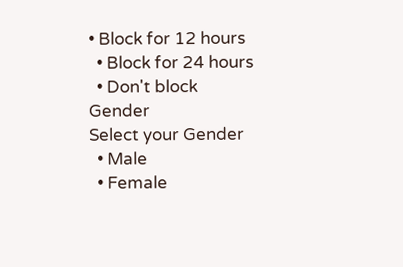• Block for 12 hours
  • Block for 24 hours
  • Don't block
Gender
Select your Gender
  • Male
  • Female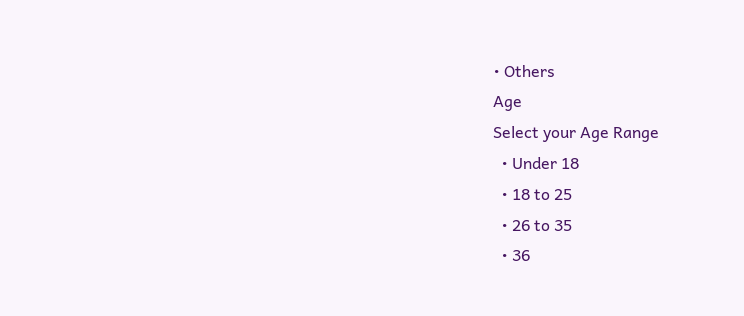• Others
Age
Select your Age Range
  • Under 18
  • 18 to 25
  • 26 to 35
  • 36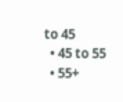to 45
  • 45 to 55
  • 55+